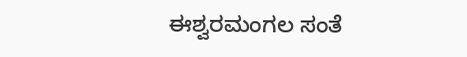ಈಶ್ವರಮಂಗಲ ಸಂತೆ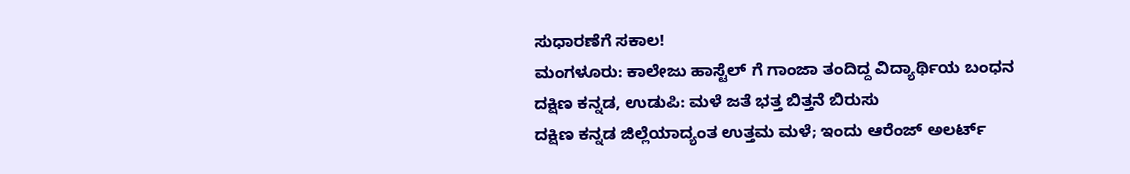ಸುಧಾರಣೆಗೆ ಸಕಾಲ!
ಮಂಗಳೂರು: ಕಾಲೇಜು ಹಾಸ್ಟೆಲ್ ಗೆ ಗಾಂಜಾ ತಂದಿದ್ದ ವಿದ್ಯಾರ್ಥಿಯ ಬಂಧನ
ದಕ್ಷಿಣ ಕನ್ನಡ, ಉಡುಪಿ: ಮಳೆ ಜತೆ ಭತ್ತ ಬಿತ್ತನೆ ಬಿರುಸು
ದಕ್ಷಿಣ ಕನ್ನಡ ಜಿಲ್ಲೆಯಾದ್ಯಂತ ಉತ್ತಮ ಮಳೆ; ಇಂದು ಆರೆಂಜ್ ಅಲರ್ಟ್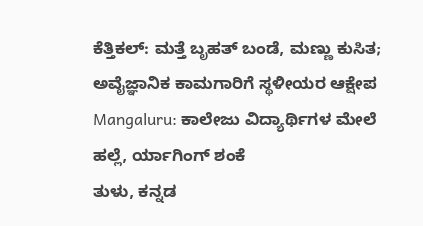ಕೆತ್ತಿಕಲ್: ಮತ್ತೆ ಬೃಹತ್ ಬಂಡೆ, ಮಣ್ಣು ಕುಸಿತ; ಅವೈಜ್ಞಾನಿಕ ಕಾಮಗಾರಿಗೆ ಸ್ಥಳೀಯರ ಆಕ್ಷೇಪ
Mangaluru: ಕಾಲೇಜು ವಿದ್ಯಾರ್ಥಿಗಳ ಮೇಲೆ ಹಲ್ಲೆ, ರ್ಯಾಗಿಂಗ್ ಶಂಕೆ
ತುಳು, ಕನ್ನಡ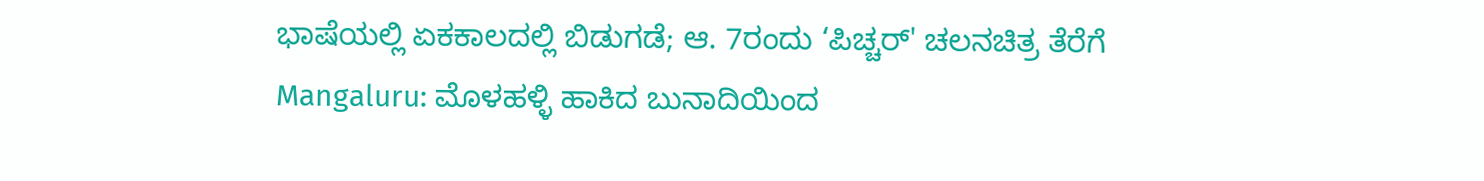ಭಾಷೆಯಲ್ಲಿ ಏಕಕಾಲದಲ್ಲಿ ಬಿಡುಗಡೆ; ಆ. 7ರಂದು ‘ಪಿಚ್ಚರ್' ಚಲನಚಿತ್ರ ತೆರೆಗೆ
Mangaluru: ಮೊಳಹಳ್ಳಿ ಹಾಕಿದ ಬುನಾದಿಯಿಂದ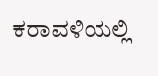ಕರಾವಳಿಯಲ್ಲಿ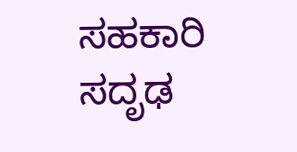ಸಹಕಾರಿ ಸದೃಢ